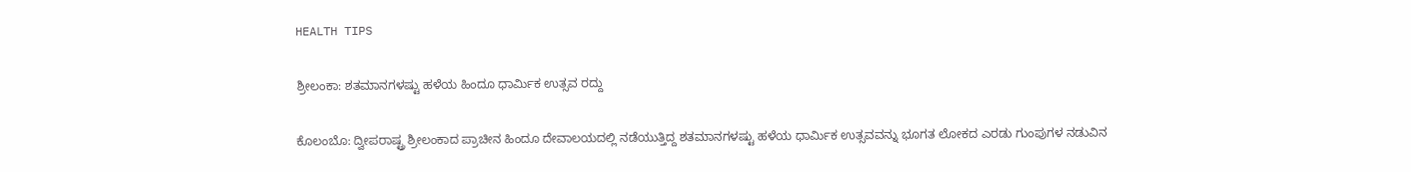HEALTH TIPS

ಶ್ರೀಲಂಕಾ: ಶತಮಾನಗಳಷ್ಟು ಹಳೆಯ ಹಿಂದೂ ಧಾರ್ಮಿಕ ಉತ್ಸವ ರದ್ದು

ಕೊಲಂಬೊ: ದ್ವೀಪರಾಷ್ಟ್ರ ಶ್ರೀಲಂಕಾದ ಪ್ರಾಚೀನ ಹಿಂದೂ ದೇವಾಲಯದಲ್ಲಿ ನಡೆಯುತ್ತಿದ್ದ ಶತಮಾನಗಳಷ್ಟು ಹಳೆಯ ಧಾರ್ಮಿಕ ಉತ್ಸವವನ್ನು ಭೂಗತ ಲೋಕದ ಎರಡು ಗುಂಪುಗಳ ನಡುವಿನ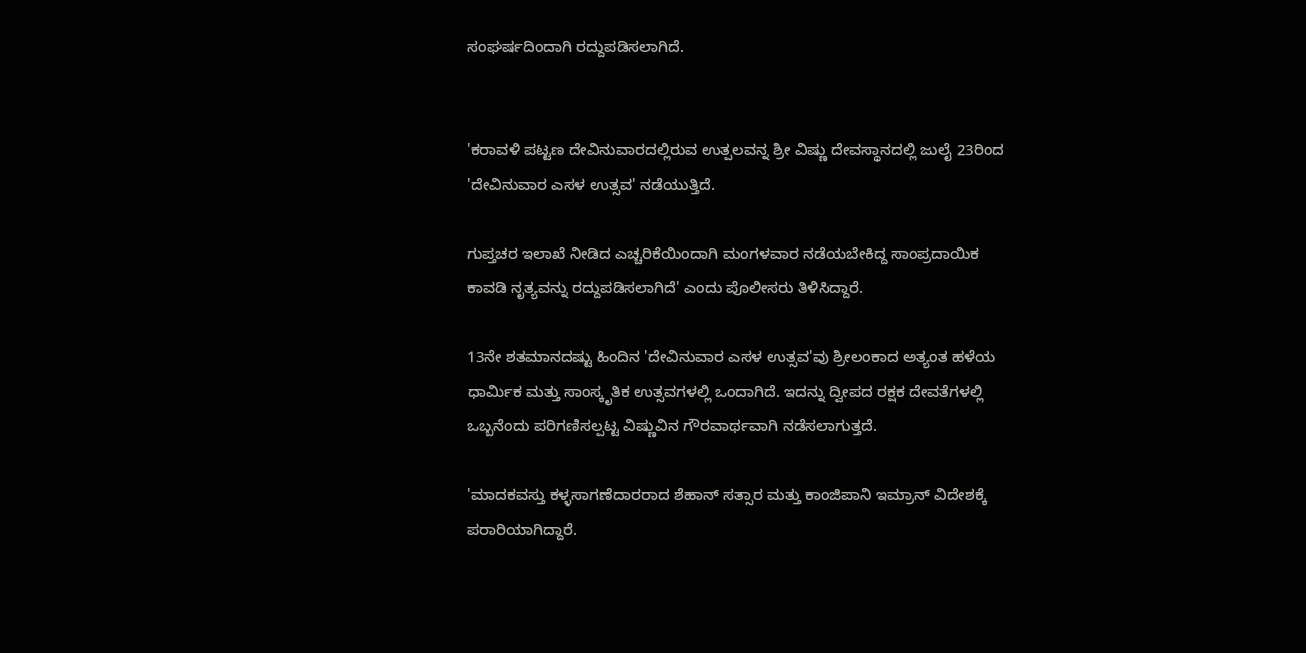ಸಂಘರ್ಷದಿಂದಾಗಿ ರದ್ದುಪಡಿಸಲಾಗಿದೆ.


'ಕರಾವಳಿ ಪಟ್ಟಣ ದೇವಿನುವಾರದಲ್ಲಿರುವ ಉತ್ಪಲವನ್ನ ಶ್ರೀ ವಿಷ್ಣು ದೇವಸ್ಥಾನದಲ್ಲಿ ಜುಲೈ 23ರಿಂದ 'ದೇವಿನುವಾರ ಎಸಳ ಉತ್ಸವ' ನಡೆಯುತ್ತಿದೆ.

ಗುಪ್ತಚರ ಇಲಾಖೆ ನೀಡಿದ ಎಚ್ಚರಿಕೆಯಿಂದಾಗಿ ಮಂಗಳವಾರ ನಡೆಯಬೇಕಿದ್ದ ಸಾಂಪ್ರದಾಯಿಕ ಕಾವಡಿ ನೃತ್ಯವನ್ನು ರದ್ದುಪಡಿಸಲಾಗಿದೆ' ಎಂದು ಪೊಲೀಸರು ತಿಳಿಸಿದ್ದಾರೆ.

13ನೇ ಶತಮಾನದಷ್ಟು ಹಿಂದಿನ 'ದೇವಿನುವಾರ ಎಸಳ ಉತ್ಸವ'ವು ಶ್ರೀಲಂಕಾದ ಅತ್ಯಂತ ಹಳೆಯ ಧಾರ್ಮಿಕ ಮತ್ತು ಸಾಂಸ್ಕೃತಿಕ ಉತ್ಸವಗಳಲ್ಲಿ ಒಂದಾಗಿದೆ. ಇದನ್ನು ದ್ವೀಪದ ರಕ್ಷಕ ದೇವತೆಗಳಲ್ಲಿ ಒಬ್ಬನೆಂದು ಪರಿಗಣಿಸಲ್ಪಟ್ಟ ವಿಷ್ಣುವಿನ ಗೌರವಾರ್ಥವಾಗಿ ನಡೆಸಲಾಗುತ್ತದೆ.

'ಮಾದಕವಸ್ತು ಕಳ್ಳಸಾಗಣೆದಾರರಾದ ಶೆಹಾನ್‌ ಸತ್ಸಾರ ಮತ್ತು ಕಾಂಜಿಪಾನಿ ಇಮ್ರಾನ್‌ ವಿದೇಶಕ್ಕೆ ಪರಾರಿಯಾಗಿದ್ದಾರೆ.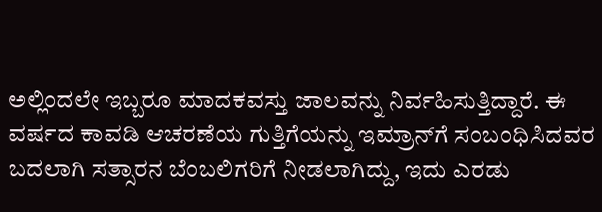ಅಲ್ಲಿಂದಲೇ ಇಬ್ಬರೂ ಮಾದಕವಸ್ತು ಜಾಲವನ್ನು ನಿರ್ವಹಿಸುತ್ತಿದ್ದಾರೆ. ಈ ವರ್ಷದ ಕಾವಡಿ ಆಚರಣೆಯ ಗುತ್ತಿಗೆಯನ್ನು ಇಮ್ರಾನ್‌ಗೆ ಸಂಬಂಧಿಸಿದವರ ಬದಲಾಗಿ ಸತ್ಸಾರನ ಬೆಂಬಲಿಗರಿಗೆ ನೀಡಲಾಗಿದ್ದು, ಇದು ಎರಡು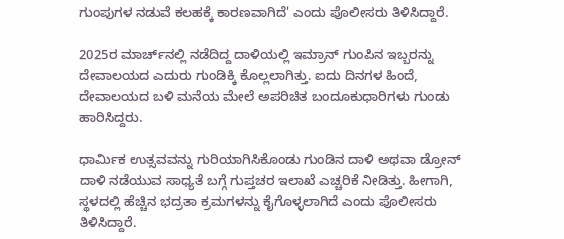ಗುಂಪುಗಳ ನಡುವೆ ಕಲಹಕ್ಕೆ ಕಾರಣವಾಗಿದೆ' ಎಂದು ಪೊಲೀಸರು ತಿಳಿಸಿದ್ದಾರೆ.

2025ರ ಮಾರ್ಚ್‌ನಲ್ಲಿ ನಡೆದಿದ್ದ ದಾಳಿಯಲ್ಲಿ ಇಮ್ರಾನ್‌ ಗುಂಪಿನ ಇಬ್ಬರನ್ನು ದೇವಾಲಯದ ಎದುರು ಗುಂಡಿಕ್ಕಿ ಕೊಲ್ಲಲಾಗಿತ್ತು. ಐದು ದಿನಗಳ ಹಿಂದೆ, ದೇವಾಲಯದ ಬಳಿ ಮನೆಯ ಮೇಲೆ ಅಪರಿಚಿತ ಬಂದೂಕುಧಾರಿಗಳು ಗುಂಡು ಹಾರಿಸಿದ್ದರು.

ಧಾರ್ಮಿಕ ಉತ್ಸವವನ್ನು ಗುರಿಯಾಗಿಸಿಕೊಂಡು ಗುಂಡಿನ ದಾಳಿ ಅಥವಾ ಡ್ರೋನ್‌ ದಾಳಿ ನಡೆಯುವ ಸಾಧ್ಯತೆ ಬಗ್ಗೆ ಗುಪ್ತಚರ ಇಲಾಖೆ ಎಚ್ಚರಿಕೆ ನೀಡಿತ್ತು. ಹೀಗಾಗಿ, ಸ್ಥಳದಲ್ಲಿ ಹೆಚ್ಚಿನ ಭದ್ರತಾ ಕ್ರಮಗಳನ್ನು ಕೈಗೊಳ್ಳಲಾಗಿದೆ ಎಂದು ಪೊಲೀಸರು ತಿಳಿಸಿದ್ದಾರೆ.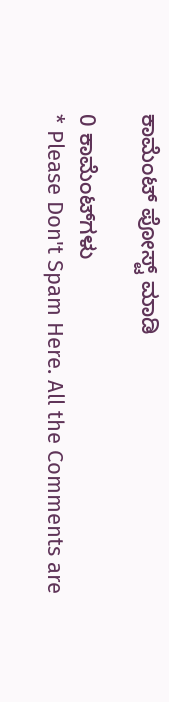ಕಾಮೆಂಟ್‌‌ ಪೋಸ್ಟ್‌ ಮಾಡಿ

0 ಕಾಮೆಂಟ್‌ಗಳು
* Please Don't Spam Here. All the Comments are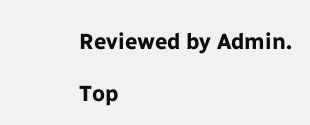Reviewed by Admin.

Top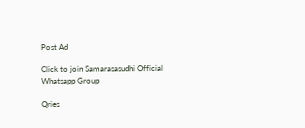Post Ad

Click to join Samarasasudhi Official Whatsapp Group

Qries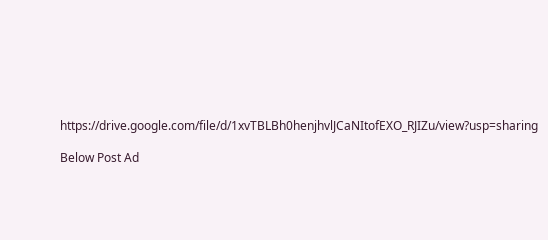https://drive.google.com/file/d/1xvTBLBh0henjhvlJCaNItofEXO_RJIZu/view?usp=sharing

Below Post Ad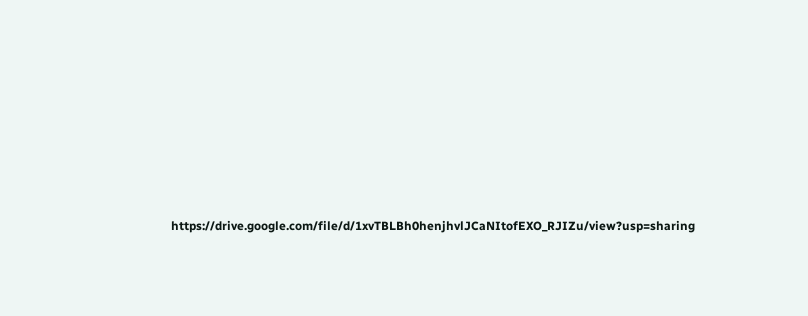https://drive.google.com/file/d/1xvTBLBh0henjhvlJCaNItofEXO_RJIZu/view?usp=sharing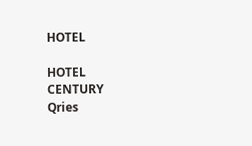HOTEL

HOTEL
CENTURY
Qries